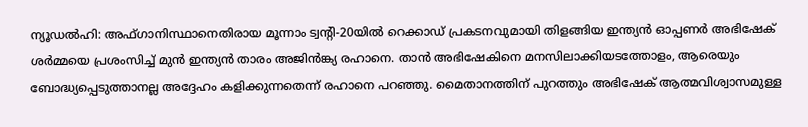ന്യൂഡൽഹി: അഫ്ഗാനിസ്ഥാനെതിരായ മൂന്നാം ട്വന്റി-20യിൽ റെക്കാഡ് പ്രകടനവുമായി തിളങ്ങിയ ഇന്ത്യൻ ഓപ്പണർ അഭിഷേക് ശർമ്മയെ പ്രശംസിച്ച് മുൻ ഇന്ത്യൻ താരം അജിൻങ്ക്യ രഹാനെ. താൻ അഭിഷേകിനെ മനസിലാക്കിയടത്തോളം, ആരെയും ബോദ്ധ്യപ്പെടുത്താനല്ല അദ്ദേഹം കളിക്കുന്നതെന്ന് രഹാനെ പറഞ്ഞു. മൈതാനത്തിന് പുറത്തും അഭിഷേക് ആത്മവിശ്വാസമുള്ള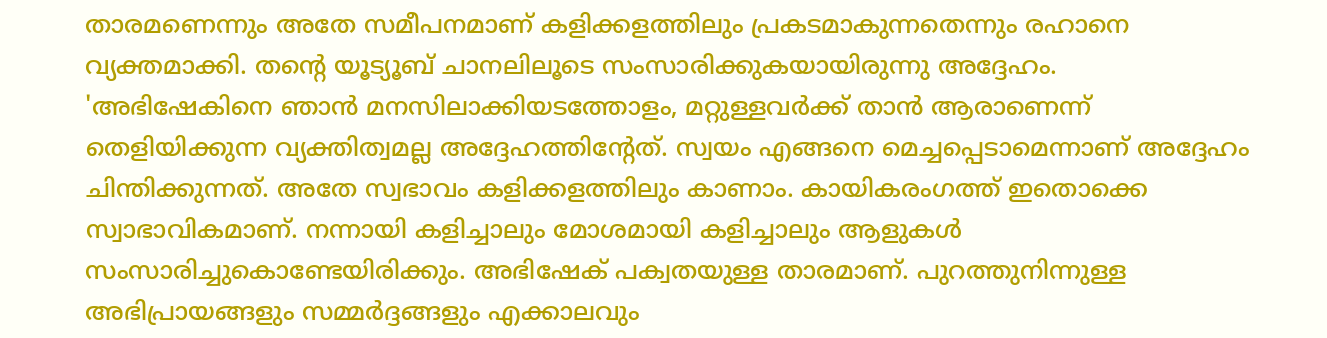താരമണെന്നും അതേ സമീപനമാണ് കളിക്കളത്തിലും പ്രകടമാകുന്നതെന്നും രഹാനെ വ്യക്തമാക്കി. തന്റെ യൂട്യൂബ് ചാനലിലൂടെ സംസാരിക്കുകയായിരുന്നു അദ്ദേഹം.
'അഭിഷേകിനെ ഞാൻ മനസിലാക്കിയടത്തോളം, മറ്റുള്ളവർക്ക് താൻ ആരാണെന്ന് തെളിയിക്കുന്ന വ്യക്തിത്വമല്ല അദ്ദേഹത്തിന്റേത്. സ്വയം എങ്ങനെ മെച്ചപ്പെടാമെന്നാണ് അദ്ദേഹം ചിന്തിക്കുന്നത്. അതേ സ്വഭാവം കളിക്കളത്തിലും കാണാം. കായികരംഗത്ത് ഇതൊക്കെ സ്വാഭാവികമാണ്. നന്നായി കളിച്ചാലും മോശമായി കളിച്ചാലും ആളുകൾ സംസാരിച്ചുകൊണ്ടേയിരിക്കും. അഭിഷേക് പക്വതയുള്ള താരമാണ്. പുറത്തുനിന്നുള്ള അഭിപ്രായങ്ങളും സമ്മർദ്ദങ്ങളും എക്കാലവും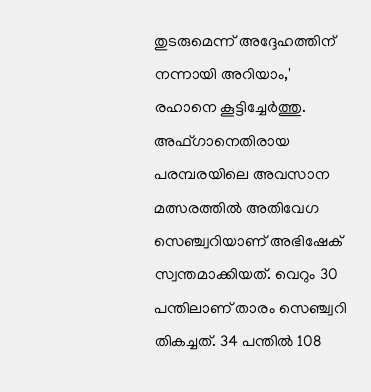തുടരുമെന്ന് അദ്ദേഹത്തിന് നന്നായി അറിയാം,' രഹാനെ കൂട്ടിച്ചേർത്തു.
അഫ്ഗാനെതിരായ പരമ്പരയിലെ അവസാന മത്സരത്തിൽ അതിവേഗ സെഞ്ച്വറിയാണ് അഭിഷേക് സ്വന്തമാക്കിയത്. വെറും 30 പന്തിലാണ് താരം സെഞ്ച്വറി തികച്ചത്. 34 പന്തിൽ 108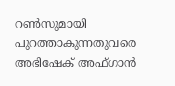റൺസുമായി പുറത്താകുന്നതുവരെ അഭിഷേക് അഫ്ഗാൻ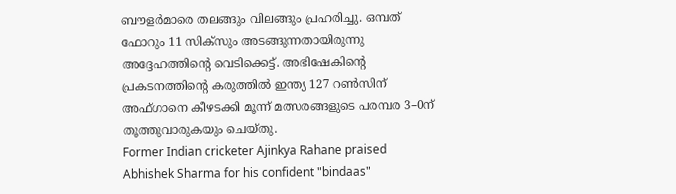ബൗളർമാരെ തലങ്ങും വിലങ്ങും പ്രഹരിച്ചു. ഒമ്പത് ഫോറും 11 സിക്സും അടങ്ങുന്നതായിരുന്നു അദ്ദേഹത്തിന്റെ വെടിക്കെട്ട്. അഭിഷേകിന്റെ പ്രകടനത്തിന്റെ കരുത്തിൽ ഇന്ത്യ 127 റൺസിന് അഫ്ഗാനെ കീഴടക്കി മൂന്ന് മത്സരങ്ങളുടെ പരമ്പര 3–0ന് തൂത്തുവാരുകയും ചെയ്തു.
Former Indian cricketer Ajinkya Rahane praised Abhishek Sharma for his confident "bindaas"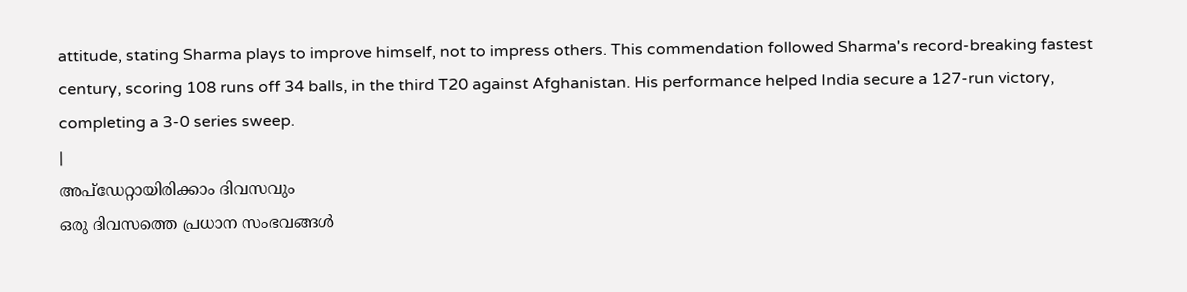attitude, stating Sharma plays to improve himself, not to impress others. This commendation followed Sharma's record-breaking fastest century, scoring 108 runs off 34 balls, in the third T20 against Afghanistan. His performance helped India secure a 127-run victory, completing a 3-0 series sweep.
|
അപ്ഡേറ്റായിരിക്കാം ദിവസവും
ഒരു ദിവസത്തെ പ്രധാന സംഭവങ്ങൾ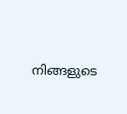നിങ്ങളുടെ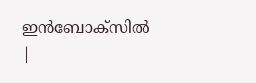ഇൻബോക്സിൽ |